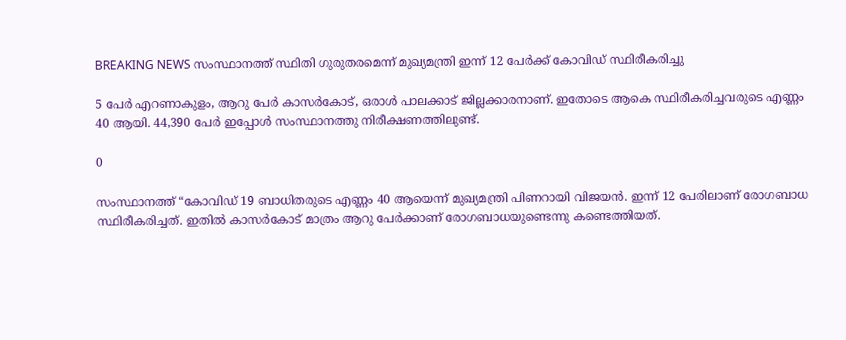BREAKING NEWS സംസ്ഥാനത്ത് സ്ഥിതി ഗുരുതരമെന്ന് മുഖ്യമന്ത്രി ഇന്ന് 12 പേര്‍ക്ക് കോവിഡ് സ്ഥിരീകരിച്ചു

5 പേർ എറണാകുളം, ആറു പേർ കാസർകോട്, ഒരാൾ പാലക്കാട് ജില്ലക്കാരനാണ്. ഇതോടെ ആകെ സ്ഥിരീകരിച്ചവരുടെ എണ്ണം 40 ആയി. 44,390 പേർ ഇപ്പോൾ സംസ്ഥാനത്തു നിരീക്ഷണത്തിലുണ്ട്.

0

സംസ്ഥാനത്ത് “കോവിഡ് 19 ബാധിതരുടെ എണ്ണം 40 ആയെന്ന് മുഖ്യമന്ത്രി പിണറായി വിജയൻ. ഇന്ന് 12 പേരിലാണ് രോഗബാധ സ്ഥിരീകരിച്ചത്. ഇതിൽ കാസർകോട് മാത്രം ആറു പേർക്കാണ് രോഗബാധയുണ്ടെന്നു കണ്ടെത്തിയത്.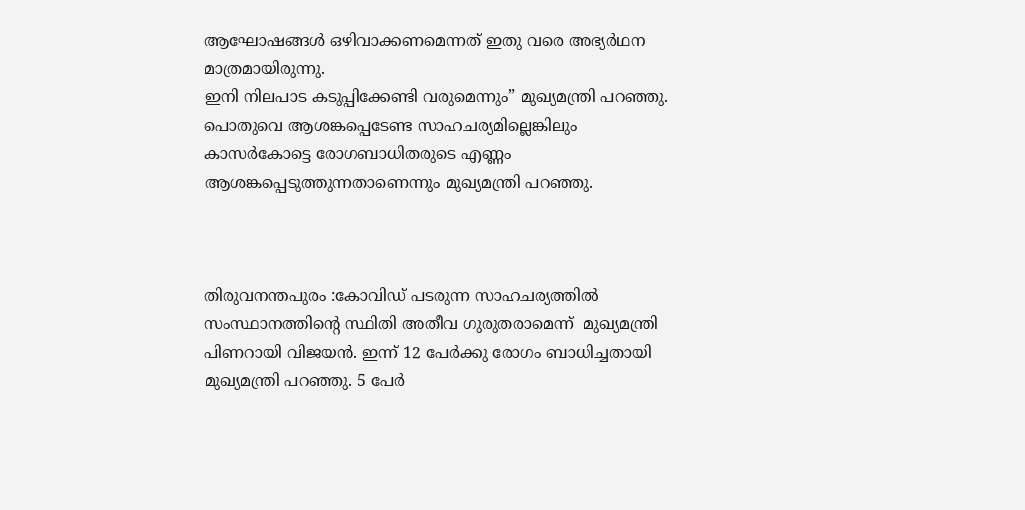ആഘോഷങ്ങൾ ഒഴിവാക്കണമെന്നത് ഇതു വരെ അഭ്യർഥന മാത്രമായിരുന്നു.
ഇനി നിലപാട കടുപ്പിക്കേണ്ടി വരുമെന്നും” മുഖ്യമന്ത്രി പറഞ്ഞു. പൊതുവെ ആശങ്കപ്പെടേണ്ട സാഹചര്യമില്ലെങ്കിലും കാസർകോട്ടെ രോഗബാധിതരുടെ എണ്ണം ആശങ്കപ്പെടുത്തുന്നതാണെന്നും മുഖ്യമന്ത്രി പറഞ്ഞു.



തിരുവനന്തപുരം :കോവിഡ് പടരുന്ന സാഹചര്യത്തിൽ സംസ്ഥാനത്തിന്റെ സ്ഥിതി അതീവ ഗുരുതരാമെന്ന്  മുഖ്യമന്ത്രി പിണറായി വിജയന്‍. ഇന്ന് 12 പേർക്കു രോഗം ബാധിച്ചതായി മുഖ്യമന്ത്രി പറഞ്ഞു. 5 പേർ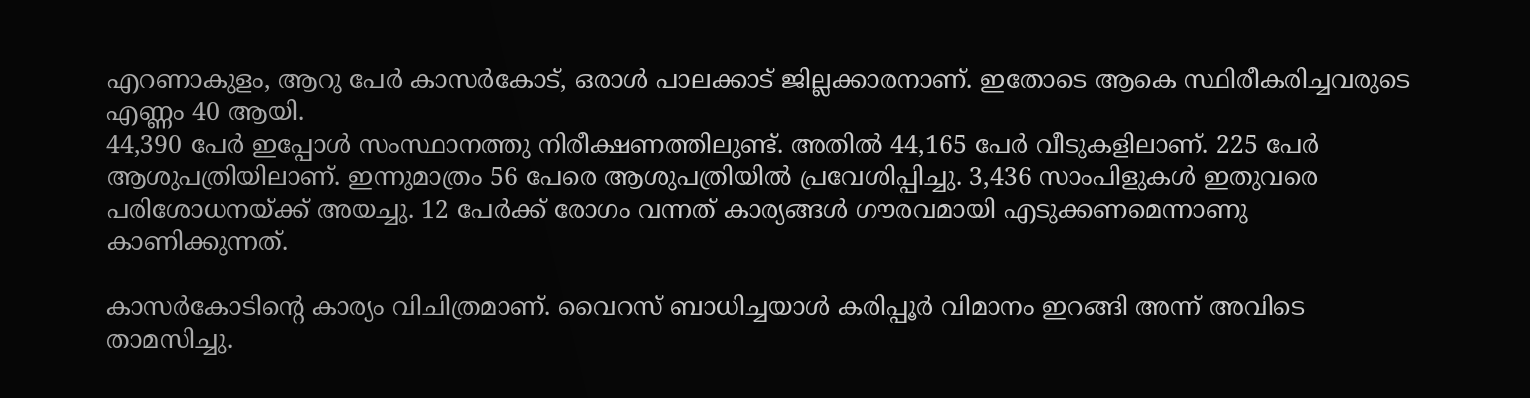എറണാകുളം, ആറു പേർ കാസർകോട്, ഒരാൾ പാലക്കാട് ജില്ലക്കാരനാണ്. ഇതോടെ ആകെ സ്ഥിരീകരിച്ചവരുടെ എണ്ണം 40 ആയി.
44,390 പേർ ഇപ്പോൾ സംസ്ഥാനത്തു നിരീക്ഷണത്തിലുണ്ട്. അതിൽ 44,165 പേർ വീടുകളിലാണ്. 225 പേർ ആശുപത്രിയിലാണ്. ഇന്നുമാത്രം 56 പേരെ ആശുപത്രിയിൽ പ്രവേശിപ്പിച്ചു. 3,436 സാംപിളുകൾ ഇതുവരെ പരിശോധനയ്ക്ക് അയച്ചു. 12 പേർക്ക് രോഗം വന്നത് കാര്യങ്ങൾ ഗൗരവമായി എടുക്കണമെന്നാണു കാണിക്കുന്നത്.

കാസർകോടിന്റെ കാര്യം വിചിത്രമാണ്. വൈറസ് ബാധിച്ചയാൾ കരിപ്പൂര്‍ വിമാനം ഇറങ്ങി അന്ന് അവിടെ താമസിച്ചു.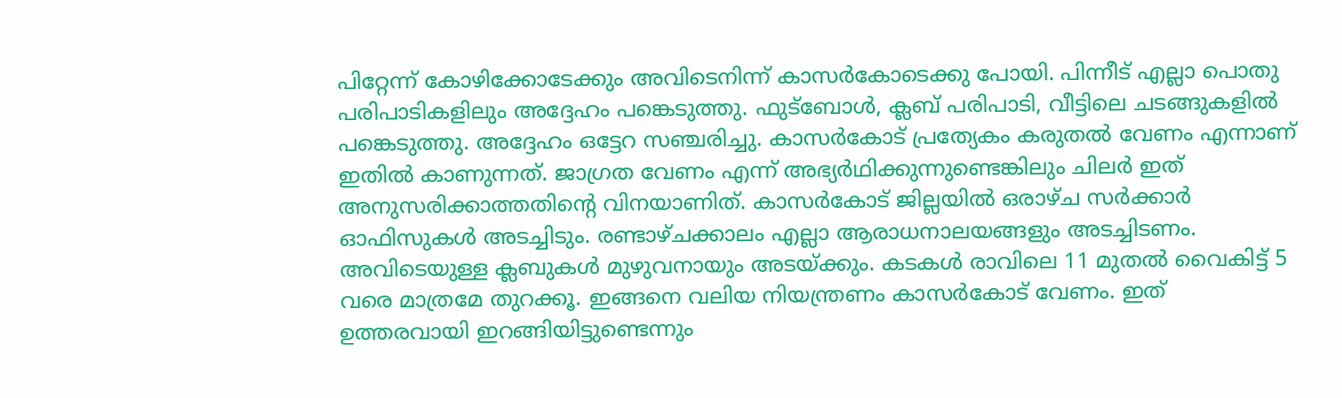പിറ്റേന്ന് കോഴിക്കോടേക്കും അവിടെനിന്ന് കാസർകോടെക്കു പോയി. പിന്നീട് എല്ലാ പൊതു പരിപാടികളിലും അദ്ദേഹം പങ്കെടുത്തു. ഫുട്ബോൾ, ക്ലബ് പരിപാടി, വീട്ടിലെ ചടങ്ങുകളിൽ പങ്കെടുത്തു. അദ്ദേഹം ഒട്ടേറ സഞ്ചരിച്ചു. കാസർകോട് പ്രത്യേകം കരുതൽ വേണം എന്നാണ് ഇതിൽ കാണുന്നത്. ജാഗ്രത വേണം എന്ന് അഭ്യര്‍ഥിക്കുന്നുണ്ടെങ്കിലും ചിലർ ഇത് അനുസരിക്കാത്തതിന്റെ വിനയാണിത്. കാസർകോട് ജില്ലയിൽ ഒരാഴ്ച സർക്കാർ ഓഫിസുകള്‍ അടച്ചിടും. രണ്ടാഴ്ചക്കാലം എല്ലാ ആരാധനാലയങ്ങളും അടച്ചിടണം. അവിടെയുള്ള ക്ലബുകൾ മുഴുവനായും അടയ്ക്കും. കടകൾ രാവിലെ 11 മുതൽ വൈകിട്ട് 5 വരെ മാത്രമേ തുറക്കൂ. ഇങ്ങനെ വലിയ നിയന്ത്രണം കാസര്‍കോട് വേണം. ഇത് ഉത്തരവായി ഇറങ്ങിയിട്ടുണ്ടെന്നും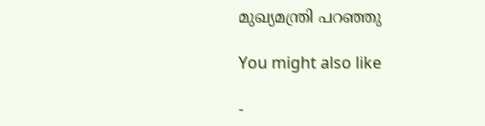മുഖ്യമന്ത്രി പറഞ്ഞു

You might also like

-